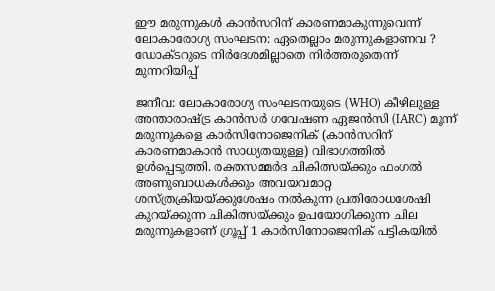ഈ മരുന്നുകൾ കാൻസറിന് കാരണമാകുന്നുവെന്ന് ലോകാരോഗ്യ സംഘടന: ഏതെല്ലാം മരുന്നുകളാണവ ? ഡോക്‌ടറുടെ നിർദേശമില്ലാതെ നിർത്തരുതെന്ന് മുന്നറിയിപ്പ്

ജനീവ: ലോകാരോഗ്യ സംഘടനയുടെ (WHO) കീഴിലുള്ള അന്താരാഷ്ട്ര കാൻസർ ഗവേഷണ ഏജൻസി (IARC) മൂന്ന് മരുന്നുകളെ കാർസിനോജെനിക് (കാൻസറിന് കാരണമാകാൻ സാധ്യതയുള്ള) വിഭാഗത്തിൽ ഉൾപ്പെടുത്തി. രക്തസമ്മർദ ചികിത്സയ്ക്കും ഫംഗൽ അണുബാധകൾക്കും അവയവമാറ്റ ശസ്ത്രക്രിയയ്ക്കുശേഷം നൽകുന്ന പ്രതിരോധശേഷി കുറയ്ക്കുന്ന ചികിത്സയ്ക്കും ഉപയോഗിക്കുന്ന ചില മരുന്നുകളാണ് ഗ്രൂപ്പ് 1 കാർസിനോജെനിക് പട്ടികയിൽ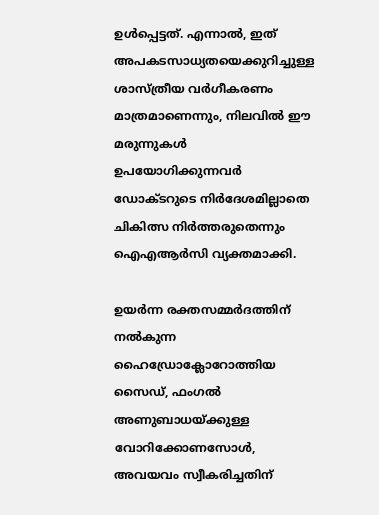ഉൾപ്പെട്ടത്. എന്നാൽ, ഇത് അപകടസാധ്യതയെക്കുറിച്ചുള്ള ശാസ്ത്രീയ വർഗീകരണം മാത്രമാണെന്നും, നിലവിൽ ഈ മരുന്നുകൾ ഉപയോഗിക്കുന്നവർ ഡോക്ടറുടെ നിർദേശമില്ലാതെ ചികിത്സ നിർത്തരുതെന്നും ഐഎആർസി വ്യക്തമാക്കി.

ഉയർന്ന രക്തസമ്മർദത്തിന് നൽകുന്ന ഹൈഡ്രോക്ലോറോത്തിയ സൈഡ്, ഫംഗൽ അണുബാധയ്‌ക്കുള്ള വോറിക്കോണസോൾ, അവയവം സ്വീകരിച്ചതിന്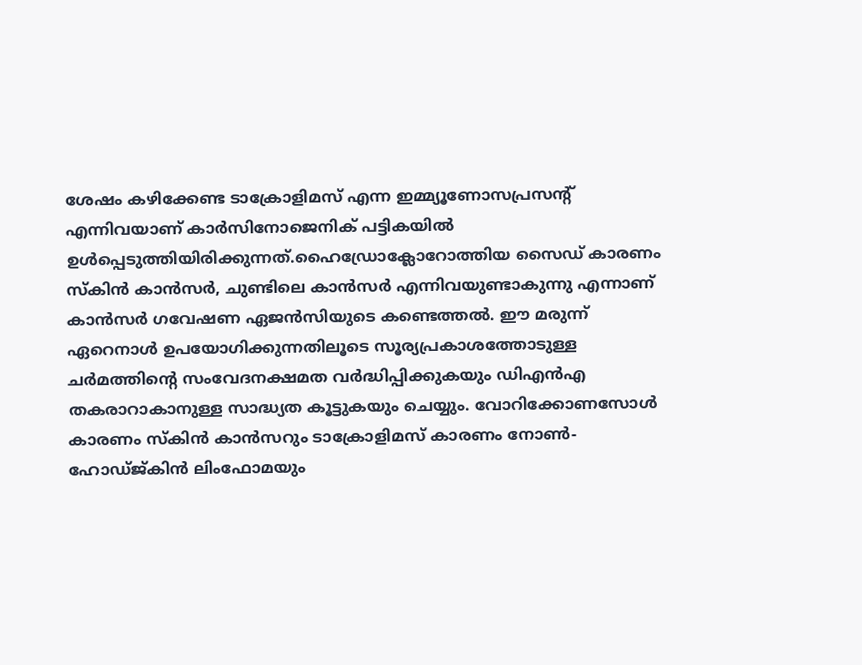ശേഷം കഴിക്കേണ്ട ടാക്രോളിമസ് എന്ന ഇമ്മ്യൂണോസപ്രസന്റ് എന്നിവയാണ് കാർസിനോജെനിക് പട്ടികയിൽ ഉൾപ്പെടുത്തിയിരിക്കുന്നത്.ഹൈഡ്രോക്ലോറോത്തിയ സൈഡ് കാരണം സ്‌കിൻ കാൻസർ, ചുണ്ടിലെ കാൻസർ എന്നിവയുണ്ടാകുന്നു എന്നാണ് കാൻസർ ഗവേഷണ ഏജൻസിയുടെ കണ്ടെത്തൽ. ഈ മരുന്ന് ഏറെനാൾ ഉപയോഗിക്കുന്നതിലൂടെ സൂര്യപ്രകാശത്തോടുള്ള ചർമത്തിന്റെ സംവേദനക്ഷമത വർദ്ധിപ്പിക്കുകയും ഡിഎൻഎ തകരാറാകാനുള്ള സാദ്ധ്യത കൂട്ടുകയും ചെയ്യും. വോറിക്കോണസോൾ കാരണം സ്‌കിൻ കാൻസറും ടാക്രോളിമസ് കാരണം നോൺ-ഹോഡ്‌ജ്‌കിൻ ലിംഫോമയും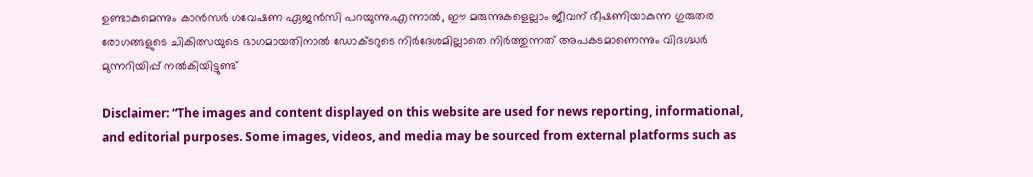ഉണ്ടാകുമെന്നും കാൻസർ ഗവേഷണ ഏജൻസി പറയുന്നു.എന്നാൽ, ഈ മരുന്നുകളെല്ലാം ജീവന് ഭീഷണിയാകുന്ന ഗുരുതര രോഗങ്ങളുടെ ചികിത്സയുടെ ഭാഗമായതിനാൽ ഡോക്‌ടറുടെ നിർദേശമില്ലാതെ നിർത്തുന്നത് അപകടമാണെന്നും വിദഗ്ദ്ധർ മുന്നറിയിപ്പ് നൽകിയിട്ടുണ്ട്

Disclaimer: “The images and content displayed on this website are used for news reporting, informational, and editorial purposes. Some images, videos, and media may be sourced from external platforms such as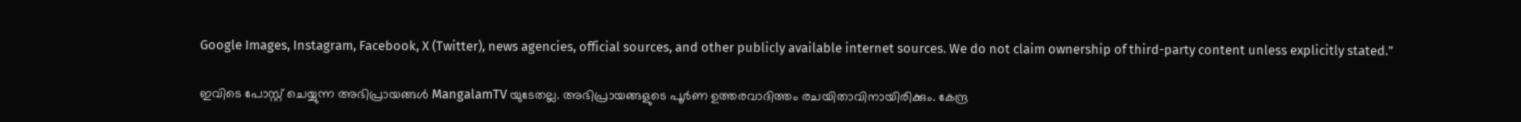Google Images, Instagram, Facebook, X (Twitter), news agencies, official sources, and other publicly available internet sources. We do not claim ownership of third-party content unless explicitly stated.”

ഇവിടെ പോസ്റ്റ് ചെയ്യുന്ന അഭിപ്രായങ്ങൾ MangalamTV യുടേതല്ല. അഭിപ്രായങ്ങളുടെ പൂർണ ഉത്തരവാദിത്തം രചയിതാവിനായിരിക്കും. കേന്ദ്ര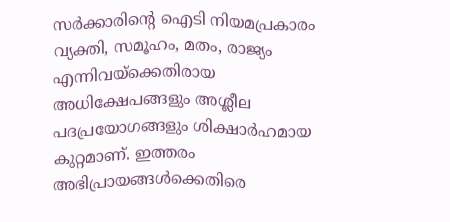സർക്കാരിന്റെ ഐടി നിയമപ്രകാരം വ്യക്തി, സമൂഹം, മതം, രാജ്യം എന്നിവയ്ക്കെതിരായ അധിക്ഷേപങ്ങളും അശ്ലീല പദപ്രയോഗങ്ങളും ശിക്ഷാർഹമായ കുറ്റമാണ്. ഇത്തരം അഭിപ്രായങ്ങൾക്കെതിരെ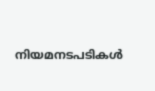നിയമനടപടികൾ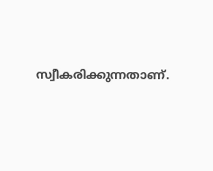സ്വീകരിക്കുന്നതാണ്.